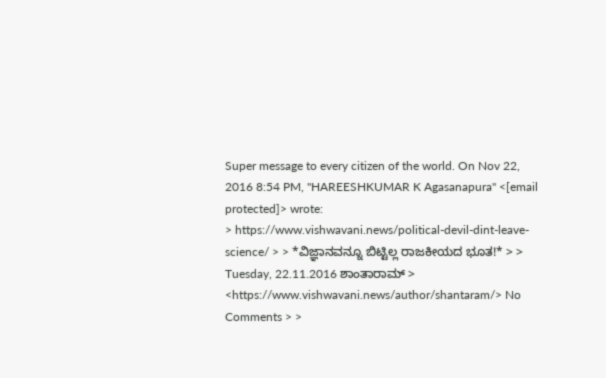Super message to every citizen of the world. On Nov 22, 2016 8:54 PM, "HAREESHKUMAR K Agasanapura" <[email protected]> wrote:
> https://www.vishwavani.news/political-devil-dint-leave-science/ > > *ವಿಜ್ಞಾನವನ್ನೂ ಬಿಟ್ಟಿಲ್ಲ ರಾಜಕೀಯದ ಭೂತ!* > > Tuesday, 22.11.2016 ಶಾಂತಾರಾಮ್ > <https://www.vishwavani.news/author/shantaram/> No Comments > >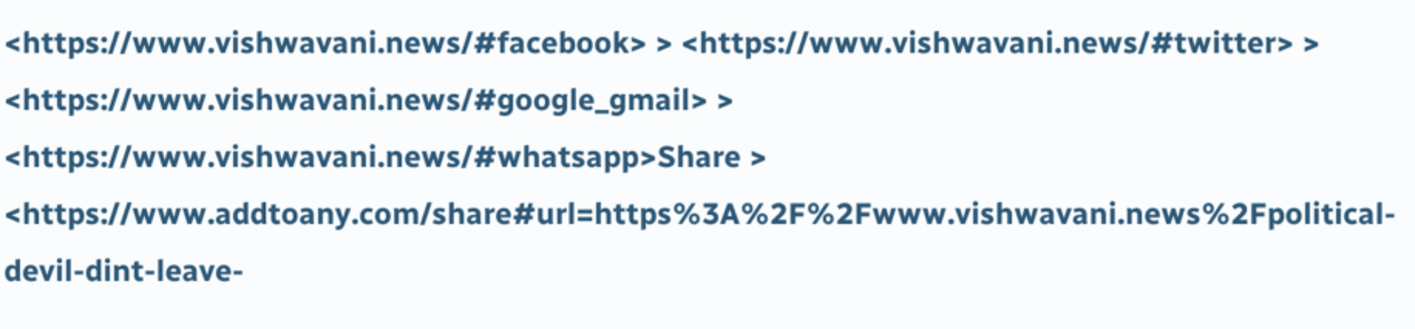<https://www.vishwavani.news/#facebook> > <https://www.vishwavani.news/#twitter> > <https://www.vishwavani.news/#google_gmail> > <https://www.vishwavani.news/#whatsapp>Share > <https://www.addtoany.com/share#url=https%3A%2F%2Fwww.vishwavani.news%2Fpolitical-devil-dint-leave-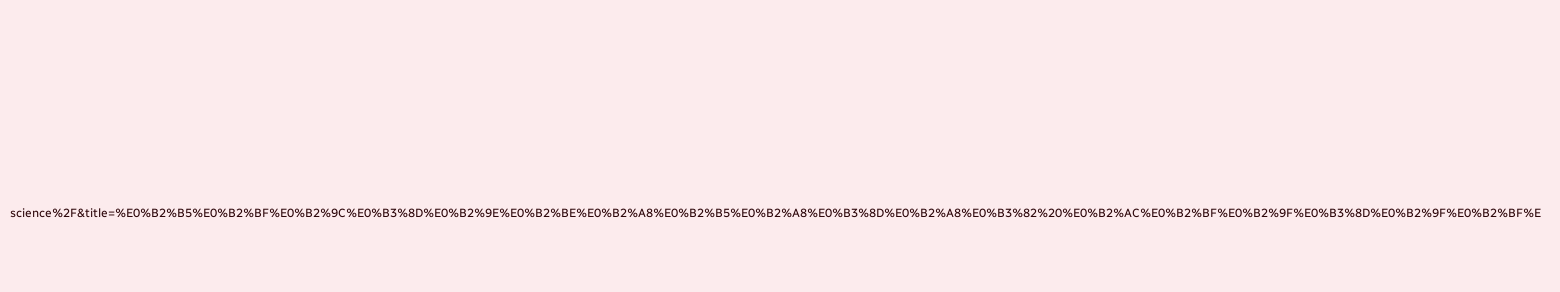science%2F&title=%E0%B2%B5%E0%B2%BF%E0%B2%9C%E0%B3%8D%E0%B2%9E%E0%B2%BE%E0%B2%A8%E0%B2%B5%E0%B2%A8%E0%B3%8D%E0%B2%A8%E0%B3%82%20%E0%B2%AC%E0%B2%BF%E0%B2%9F%E0%B3%8D%E0%B2%9F%E0%B2%BF%E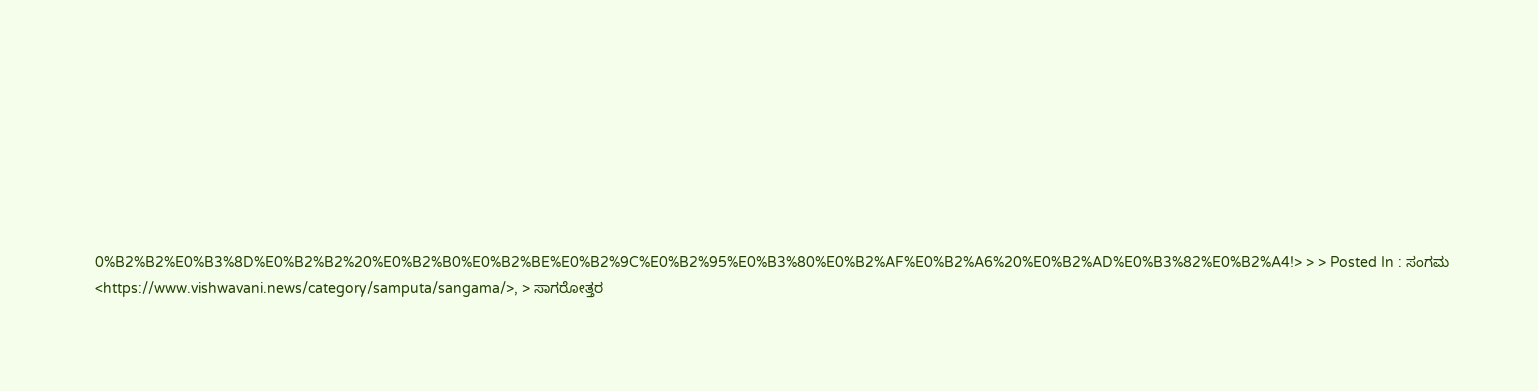0%B2%B2%E0%B3%8D%E0%B2%B2%20%E0%B2%B0%E0%B2%BE%E0%B2%9C%E0%B2%95%E0%B3%80%E0%B2%AF%E0%B2%A6%20%E0%B2%AD%E0%B3%82%E0%B2%A4!> > > Posted In : ಸಂಗಮ <https://www.vishwavani.news/category/samputa/sangama/>, > ಸಾಗರೋತ್ತರ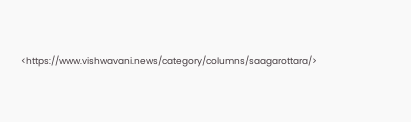<https://www.vishwavani.news/category/columns/saagarottara/>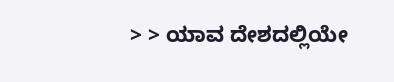> > ಯಾವ ದೇಶದಲ್ಲಿಯೇ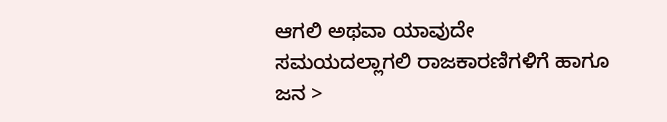ಆಗಲಿ ಅಥವಾ ಯಾವುದೇ ಸಮಯದಲ್ಲಾಗಲಿ ರಾಜಕಾರಣಿಗಳಿಗೆ ಹಾಗೂ ಜನ >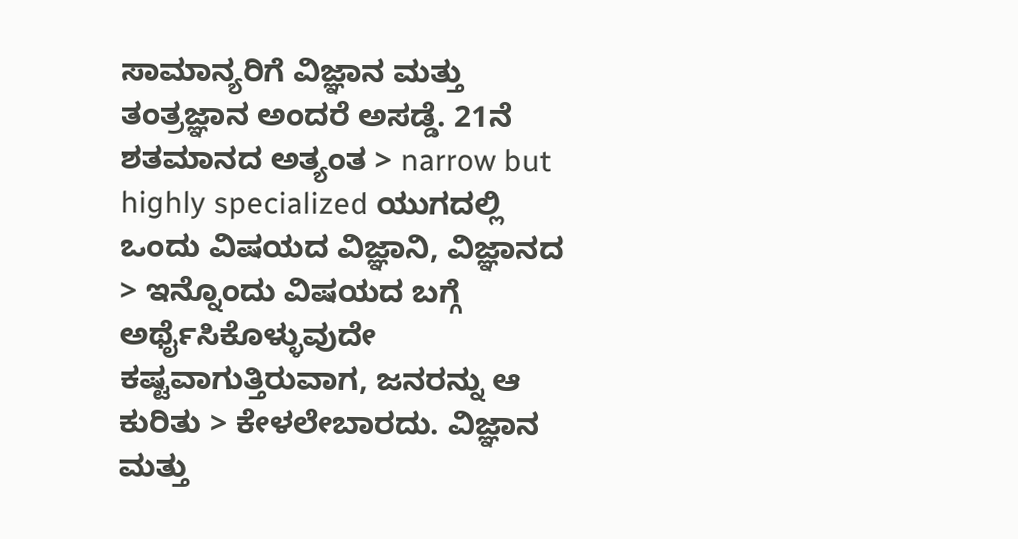ಸಾಮಾನ್ಯರಿಗೆ ವಿಜ್ಞಾನ ಮತ್ತು ತಂತ್ರಜ್ಞಾನ ಅಂದರೆ ಅಸಡ್ಡೆ. 21ನೆ ಶತಮಾನದ ಅತ್ಯಂತ > narrow but highly specialized ಯುಗದಲ್ಲಿ ಒಂದು ವಿಷಯದ ವಿಜ್ಞಾನಿ, ವಿಜ್ಞಾನದ > ಇನ್ನೊಂದು ವಿಷಯದ ಬಗ್ಗೆ ಅರ್ಥೈಸಿಕೊಳ್ಳುವುದೇ ಕಷ್ಟವಾಗುತ್ತಿರುವಾಗ, ಜನರನ್ನು ಆ ಕುರಿತು > ಕೇಳಲೇಬಾರದು. ವಿಜ್ಞಾನ ಮತ್ತು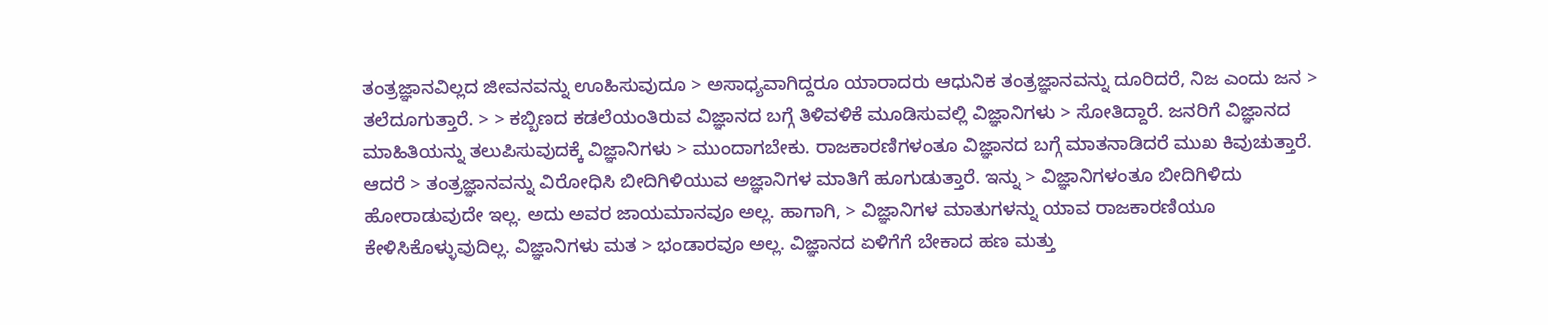ತಂತ್ರಜ್ಞಾನವಿಲ್ಲದ ಜೀವನವನ್ನು ಊಹಿಸುವುದೂ > ಅಸಾಧ್ಯವಾಗಿದ್ದರೂ ಯಾರಾದರು ಆಧುನಿಕ ತಂತ್ರಜ್ಞಾನವನ್ನು ದೂರಿದರೆ, ನಿಜ ಎಂದು ಜನ > ತಲೆದೂಗುತ್ತಾರೆ. > > ಕಬ್ಬಿಣದ ಕಡಲೆಯಂತಿರುವ ವಿಜ್ಞಾನದ ಬಗ್ಗೆ ತಿಳಿವಳಿಕೆ ಮೂಡಿಸುವಲ್ಲಿ ವಿಜ್ಞಾನಿಗಳು > ಸೋತಿದ್ದಾರೆ. ಜನರಿಗೆ ವಿಜ್ಞಾನದ ಮಾಹಿತಿಯನ್ನು ತಲುಪಿಸುವುದಕ್ಕೆ ವಿಜ್ಞಾನಿಗಳು > ಮುಂದಾಗಬೇಕು. ರಾಜಕಾರಣಿಗಳಂತೂ ವಿಜ್ಞಾನದ ಬಗ್ಗೆ ಮಾತನಾಡಿದರೆ ಮುಖ ಕಿವುಚುತ್ತಾರೆ. ಆದರೆ > ತಂತ್ರಜ್ಞಾನವನ್ನು ವಿರೋಧಿಸಿ ಬೀದಿಗಿಳಿಯುವ ಅಜ್ಞಾನಿಗಳ ಮಾತಿಗೆ ಹೂಗುಡುತ್ತಾರೆ. ಇನ್ನು > ವಿಜ್ಞಾನಿಗಳಂತೂ ಬೀದಿಗಿಳಿದು ಹೋರಾಡುವುದೇ ಇಲ್ಲ. ಅದು ಅವರ ಜಾಯಮಾನವೂ ಅಲ್ಲ. ಹಾಗಾಗಿ, > ವಿಜ್ಞಾನಿಗಳ ಮಾತುಗಳನ್ನು ಯಾವ ರಾಜಕಾರಣಿಯೂ ಕೇಳಿಸಿಕೊಳ್ಳುವುದಿಲ್ಲ. ವಿಜ್ಞಾನಿಗಳು ಮತ > ಭಂಡಾರವೂ ಅಲ್ಲ. ವಿಜ್ಞಾನದ ಏಳಿಗೆಗೆ ಬೇಕಾದ ಹಣ ಮತ್ತು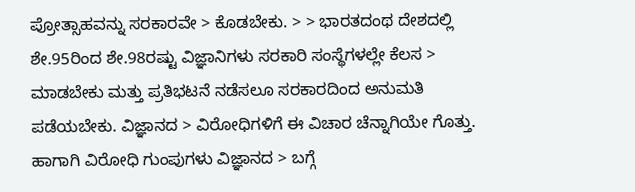ಪ್ರೋತ್ಸಾಹವನ್ನು ಸರಕಾರವೇ > ಕೊಡಬೇಕು. > > ಭಾರತದಂಥ ದೇಶದಲ್ಲಿ ಶೇ.95ರಿಂದ ಶೇ.98ರಷ್ಟು ವಿಜ್ಞಾನಿಗಳು ಸರಕಾರಿ ಸಂಸ್ಥೆಗಳಲ್ಲೇ ಕೆಲಸ > ಮಾಡಬೇಕು ಮತ್ತು ಪ್ರತಿಭಟನೆ ನಡೆಸಲೂ ಸರಕಾರದಿಂದ ಅನುಮತಿ ಪಡೆಯಬೇಕು. ವಿಜ್ಞಾನದ > ವಿರೋಧಿಗಳಿಗೆ ಈ ವಿಚಾರ ಚೆನ್ನಾಗಿಯೇ ಗೊತ್ತು. ಹಾಗಾಗಿ ವಿರೋಧಿ ಗುಂಪುಗಳು ವಿಜ್ಞಾನದ > ಬಗ್ಗೆ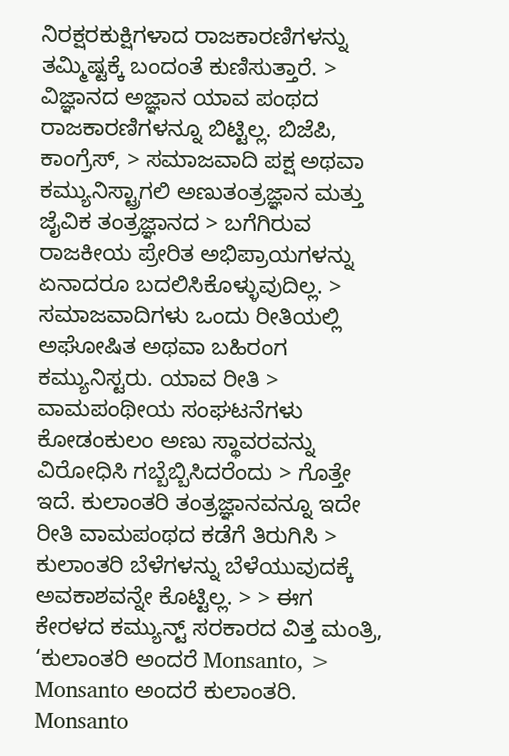ನಿರಕ್ಷರಕುಕ್ಷಿಗಳಾದ ರಾಜಕಾರಣಿಗಳನ್ನು ತಮ್ಮಿಷ್ಟಕ್ಕೆ ಬಂದಂತೆ ಕುಣಿಸುತ್ತಾರೆ. > ವಿಜ್ಞಾನದ ಅಜ್ಞಾನ ಯಾವ ಪಂಥದ ರಾಜಕಾರಣಿಗಳನ್ನೂ ಬಿಟ್ಟಿಲ್ಲ. ಬಿಜೆಪಿ, ಕಾಂಗ್ರೆಸ್, > ಸಮಾಜವಾದಿ ಪಕ್ಷ ಅಥವಾ ಕಮ್ಯುನಿಸ್ಟ್ರಾಗಲಿ ಅಣುತಂತ್ರಜ್ಞಾನ ಮತ್ತು ಜೈವಿಕ ತಂತ್ರಜ್ಞಾನದ > ಬಗೆಗಿರುವ ರಾಜಕೀಯ ಪ್ರೇರಿತ ಅಭಿಪ್ರಾಯಗಳನ್ನು ಏನಾದರೂ ಬದಲಿಸಿಕೊಳ್ಳುವುದಿಲ್ಲ. > ಸಮಾಜವಾದಿಗಳು ಒಂದು ರೀತಿಯಲ್ಲಿ ಅಘೋಷಿತ ಅಥವಾ ಬಹಿರಂಗ ಕಮ್ಯುನಿಸ್ಟರು. ಯಾವ ರೀತಿ > ವಾಮಪಂಥೀಯ ಸಂಘಟನೆಗಳು ಕೋಡಂಕುಲಂ ಅಣು ಸ್ಥಾವರವನ್ನು ವಿರೋಧಿಸಿ ಗಬ್ಬೆಬ್ಬಿಸಿದರೆಂದು > ಗೊತ್ತೇ ಇದೆ. ಕುಲಾಂತರಿ ತಂತ್ರಜ್ಞಾನವನ್ನೂ ಇದೇ ರೀತಿ ವಾಮಪಂಥದ ಕಡೆಗೆ ತಿರುಗಿಸಿ > ಕುಲಾಂತರಿ ಬೆಳೆಗಳನ್ನು ಬೆಳೆಯುವುದಕ್ಕೆ ಅವಕಾಶವನ್ನೇ ಕೊಟ್ಟಿಲ್ಲ. > > ಈಗ ಕೇರಳದ ಕಮ್ಯುನ್ಟ್ ಸರಕಾರದ ವಿತ್ತ ಮಂತ್ರಿ, ‘ಕುಲಾಂತರಿ ಅಂದರೆ Monsanto, > Monsanto ಅಂದರೆ ಕುಲಾಂತರಿ. Monsanto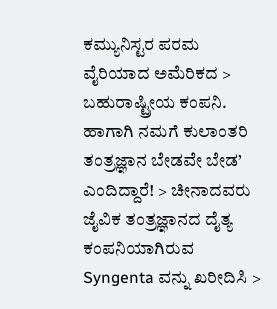ಕಮ್ಯುನಿಸ್ಟರ ಪರಮ ವೈರಿಯಾದ ಅಮೆರಿಕದ > ಬಹುರಾಷ್ಟ್ರೀಯ ಕಂಪನಿ. ಹಾಗಾಗಿ ನಮಗೆ ಕುಲಾಂತರಿ ತಂತ್ರಜ್ಞಾನ ಬೇಡವೇ ಬೇಡ’ ಎಂದಿದ್ದಾರೆ! > ಚೀನಾದವರು ಜೈವಿಕ ತಂತ್ರಜ್ಞಾನದ ದೈತ್ಯ ಕಂಪನಿಯಾಗಿರುವ Syngenta ವನ್ನು ಖರೀದಿಸಿ >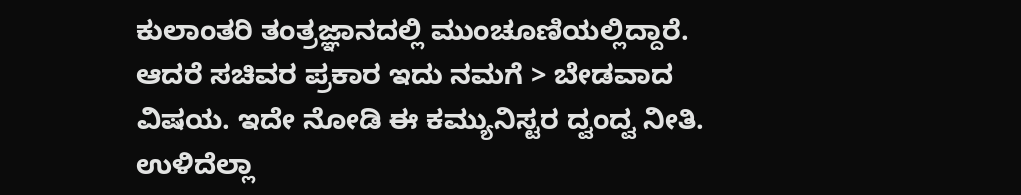ಕುಲಾಂತರಿ ತಂತ್ರಜ್ಞಾನದಲ್ಲಿ ಮುಂಚೂಣಿಯಲ್ಲಿದ್ದಾರೆ. ಆದರೆ ಸಚಿವರ ಪ್ರಕಾರ ಇದು ನಮಗೆ > ಬೇಡವಾದ ವಿಷಯ. ಇದೇ ನೋಡಿ ಈ ಕಮ್ಯುನಿಸ್ಟರ ದ್ವಂದ್ವ ನೀತಿ. ಉಳಿದೆಲ್ಲಾ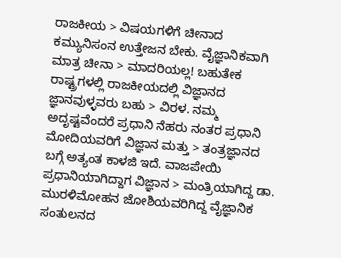ರಾಜಕೀಯ > ವಿಷಯಗಳಿಗೆ ಚೀನಾದ ಕಮ್ಯುನಿಸಂನ ಉತ್ತೇಜನ ಬೇಕು. ವೈಜ್ಞಾನಿಕವಾಗಿ ಮಾತ್ರ ಚೀನಾ > ಮಾದರಿಯಲ್ಲ! ಬಹುತೇಕ ರಾಷ್ಟ್ರಗಳಲ್ಲಿ ರಾಜಕೀಯದಲ್ಲಿ ವಿಜ್ಞಾನದ ಜ್ಞಾನವುಳ್ಳವರು ಬಹು > ವಿರಳ. ನಮ್ಮ ಅದೃಷ್ಟವೆಂದರೆ ಪ್ರಧಾನಿ ನೆಹರು ನಂತರ ಪ್ರಧಾನಿ ಮೋದಿಯವರಿಗೆ ವಿಜ್ಞಾನ ಮತ್ತು > ತಂತ್ರಜ್ಞಾನದ ಬಗ್ಗೆ ಅತ್ಯಂತ ಕಾಳಜಿ ಇದೆ. ವಾಜಪೇಯಿ ಪ್ರಧಾನಿಯಾಗಿದ್ದಾಗ ವಿಜ್ಞಾನ > ಮಂತ್ರಿಯಾಗಿದ್ದ ಡಾ. ಮುರಳಿಮೋಹನ ಜೋಶಿಯವರಿಗಿದ್ದ ವೈಜ್ಞಾನಿಕ ಸಂತುಲನದ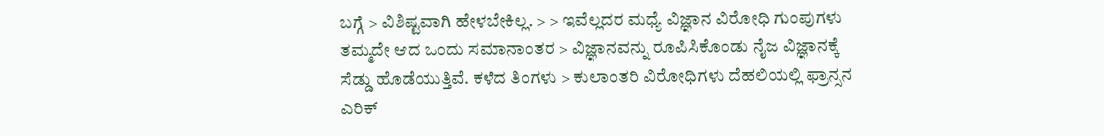ಬಗ್ಗೆ > ವಿಶಿಷ್ಟವಾಗಿ ಹೇಳಬೇಕಿಲ್ಲ. > > ಇವೆಲ್ಲದರ ಮಧ್ಯೆ ವಿಜ್ಞಾನ ವಿರೋಧಿ ಗುಂಪುಗಳು ತಮ್ಮದೇ ಆದ ಒಂದು ಸಮಾನಾಂತರ > ವಿಜ್ಞಾನವನ್ನು ರೂಪಿಸಿಕೊಂಡು ನೈಜ ವಿಜ್ಞಾನಕ್ಕೆ ಸೆಡ್ಡು ಹೊಡೆಯುತ್ತಿವೆ. ಕಳೆದ ತಿಂಗಳು > ಕುಲಾಂತರಿ ವಿರೋಧಿಗಳು ದೆಹಲಿಯಲ್ಲಿ ಫ್ರಾನ್ಸನ ಎರಿಕ್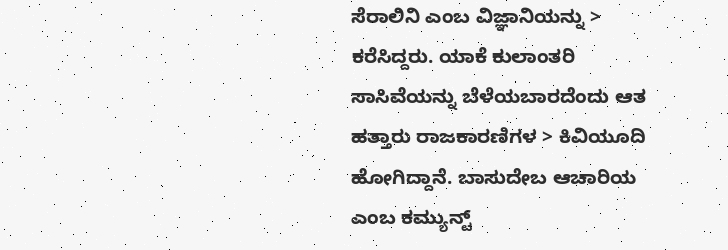ಸೆರಾಲಿನಿ ಎಂಬ ವಿಜ್ಞಾನಿಯನ್ನು > ಕರೆಸಿದ್ದರು. ಯಾಕೆ ಕುಲಾಂತರಿ ಸಾಸಿವೆಯನ್ನು ಬೆಳೆಯಬಾರದೆಂದು ಆತ ಹತ್ತಾರು ರಾಜಕಾರಣಿಗಳ > ಕಿವಿಯೂದಿ ಹೋಗಿದ್ದಾನೆ. ಬಾಸುದೇಬ ಆಚಾರಿಯ ಎಂಬ ಕಮ್ಯುನ್ಟ್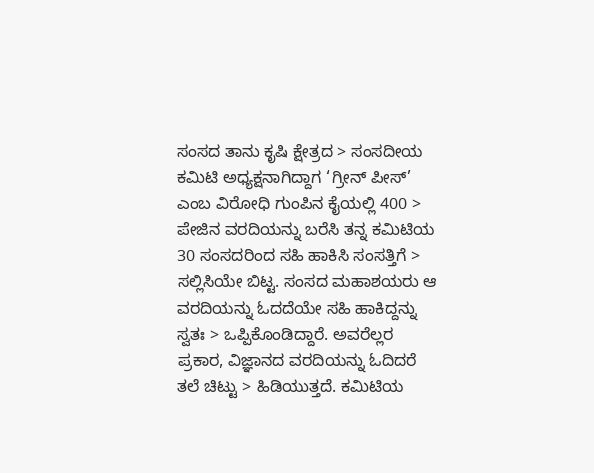ಸಂಸದ ತಾನು ಕೃಷಿ ಕ್ಷೇತ್ರದ > ಸಂಸದೀಯ ಕಮಿಟಿ ಅಧ್ಯಕ್ಷನಾಗಿದ್ದಾಗ ‘ಗ್ರೀನ್ ಪೀಸ್’ ಎಂಬ ವಿರೋಧಿ ಗುಂಪಿನ ಕೈಯಲ್ಲಿ 400 > ಪೇಜಿನ ವರದಿಯನ್ನು ಬರೆಸಿ ತನ್ನ ಕಮಿಟಿಯ 30 ಸಂಸದರಿಂದ ಸಹಿ ಹಾಕಿಸಿ ಸಂಸತ್ತಿಗೆ > ಸಲ್ಲಿಸಿಯೇ ಬಿಟ್ಟ. ಸಂಸದ ಮಹಾಶಯರು ಆ ವರದಿಯನ್ನು ಓದದೆಯೇ ಸಹಿ ಹಾಕಿದ್ದನ್ನು ಸ್ವತಃ > ಒಪ್ಪಿಕೊಂಡಿದ್ದಾರೆ. ಅವರೆಲ್ಲರ ಪ್ರಕಾರ, ವಿಜ್ಞಾನದ ವರದಿಯನ್ನು ಓದಿದರೆ ತಲೆ ಚಿಟ್ಟು > ಹಿಡಿಯುತ್ತದೆ. ಕಮಿಟಿಯ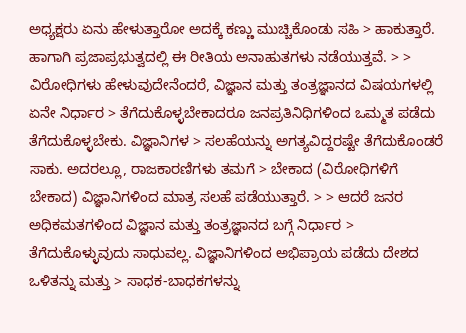ಅಧ್ಯಕ್ಷರು ಏನು ಹೇಳುತ್ತಾರೋ ಅದಕ್ಕೆ ಕಣ್ಣು ಮುಚ್ಚಿಕೊಂಡು ಸಹಿ > ಹಾಕುತ್ತಾರೆ. ಹಾಗಾಗಿ ಪ್ರಜಾಪ್ರಭುತ್ವದಲ್ಲಿ ಈ ರೀತಿಯ ಅನಾಹುತಗಳು ನಡೆಯುತ್ತವೆ. > > ವಿರೋಧಿಗಳು ಹೇಳುವುದೇನೆಂದರೆ, ವಿಜ್ಞಾನ ಮತ್ತು ತಂತ್ರಜ್ಞಾನದ ವಿಷಯಗಳಲ್ಲಿ ಏನೇ ನಿರ್ಧಾರ > ತೆಗೆದುಕೊಳ್ಳಬೇಕಾದರೂ ಜನಪ್ರತಿನಿಧಿಗಳಿಂದ ಒಮ್ಮತ ಪಡೆದು ತೆಗೆದುಕೊಳ್ಳಬೇಕು. ವಿಜ್ಞಾನಿಗಳ > ಸಲಹೆಯನ್ನು ಅಗತ್ಯವಿದ್ದರಷ್ಟೇ ತೆಗೆದುಕೊಂಡರೆ ಸಾಕು. ಅದರಲ್ಲೂ, ರಾಜಕಾರಣಿಗಳು ತಮಗೆ > ಬೇಕಾದ (ವಿರೋಧಿಗಳಿಗೆ ಬೇಕಾದ) ವಿಜ್ಞಾನಿಗಳಿಂದ ಮಾತ್ರ ಸಲಹೆ ಪಡೆಯುತ್ತಾರೆ. > > ಆದರೆ ಜನರ ಅಧಿಕಮತಗಳಿಂದ ವಿಜ್ಞಾನ ಮತ್ತು ತಂತ್ರಜ್ಞಾನದ ಬಗ್ಗೆ ನಿರ್ಧಾರ > ತೆಗೆದುಕೊಳ್ಳುವುದು ಸಾಧುವಲ್ಲ. ವಿಜ್ಞಾನಿಗಳಿಂದ ಅಭಿಪ್ರಾಯ ಪಡೆದು ದೇಶದ ಒಳಿತನ್ನು ಮತ್ತು > ಸಾಧಕ-ಬಾಧಕಗಳನ್ನು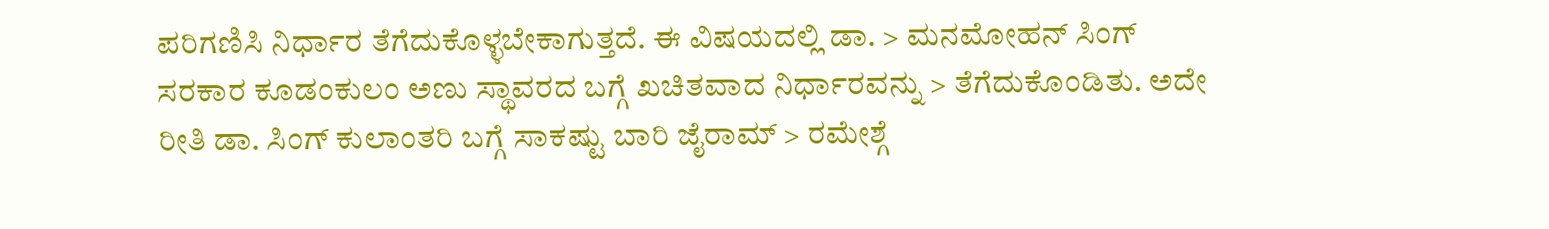ಪರಿಗಣಿಸಿ ನಿರ್ಧಾರ ತೆಗೆದುಕೊಳ್ಳಬೇಕಾಗುತ್ತದೆ. ಈ ವಿಷಯದಲ್ಲಿ ಡಾ. > ಮನಮೋಹನ್ ಸಿಂಗ್ ಸರಕಾರ ಕೂಡಂಕುಲಂ ಅಣು ಸ್ಥಾವರದ ಬಗ್ಗೆ ಖಚಿತವಾದ ನಿರ್ಧಾರವನ್ನು > ತೆಗೆದುಕೊಂಡಿತು. ಅದೇ ರೀತಿ ಡಾ. ಸಿಂಗ್ ಕುಲಾಂತರಿ ಬಗ್ಗೆ ಸಾಕಷ್ಟು ಬಾರಿ ಜೈರಾಮ್ > ರಮೇಶ್ಗೆ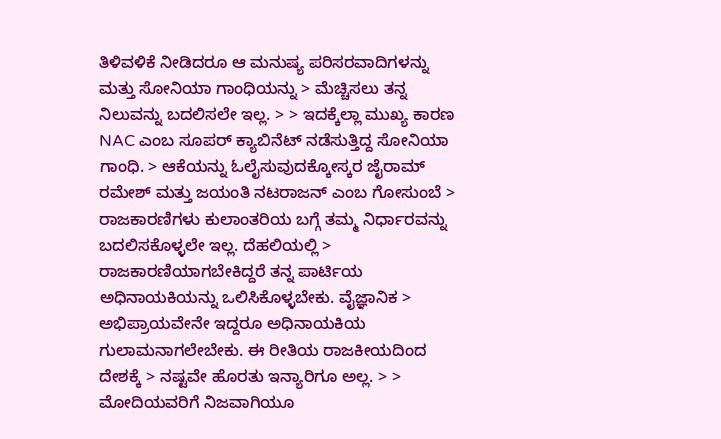ತಿಳಿವಳಿಕೆ ನೀಡಿದರೂ ಆ ಮನುಷ್ಯ ಪರಿಸರವಾದಿಗಳನ್ನು ಮತ್ತು ಸೋನಿಯಾ ಗಾಂಧಿಯನ್ನು > ಮೆಚ್ಚಿಸಲು ತನ್ನ ನಿಲುವನ್ನು ಬದಲಿಸಲೇ ಇಲ್ಲ. > > ಇದಕ್ಕೆಲ್ಲಾ ಮುಖ್ಯ ಕಾರಣ NAC ಎಂಬ ಸೂಪರ್ ಕ್ಯಾಬಿನೆಟ್ ನಡೆಸುತ್ತಿದ್ದ ಸೋನಿಯಾ ಗಾಂಧಿ. > ಆಕೆಯನ್ನು ಓಲೈಸುವುದಕ್ಕೋಸ್ಕರ ಜೈರಾಮ್ ರಮೇಶ್ ಮತ್ತು ಜಯಂತಿ ನಟರಾಜನ್ ಎಂಬ ಗೋಸುಂಬೆ > ರಾಜಕಾರಣಿಗಳು ಕುಲಾಂತರಿಯ ಬಗ್ಗೆ ತಮ್ಮ ನಿರ್ಧಾರವನ್ನು ಬದಲಿಸಕೊಳ್ಳಲೇ ಇಲ್ಲ. ದೆಹಲಿಯಲ್ಲಿ > ರಾಜಕಾರಣಿಯಾಗಬೇಕಿದ್ದರೆ ತನ್ನ ಪಾರ್ಟಿಯ ಅಧಿನಾಯಕಿಯನ್ನು ಒಲಿಸಿಕೊಳ್ಳಬೇಕು. ವೈಜ್ಞಾನಿಕ > ಅಭಿಪ್ರಾಯವೇನೇ ಇದ್ದರೂ ಅಧಿನಾಯಕಿಯ ಗುಲಾಮನಾಗಲೇಬೇಕು. ಈ ರೀತಿಯ ರಾಜಕೀಯದಿಂದ ದೇಶಕ್ಕೆ > ನಷ್ಟವೇ ಹೊರತು ಇನ್ಯಾರಿಗೂ ಅಲ್ಲ. > > ಮೋದಿಯವರಿಗೆ ನಿಜವಾಗಿಯೂ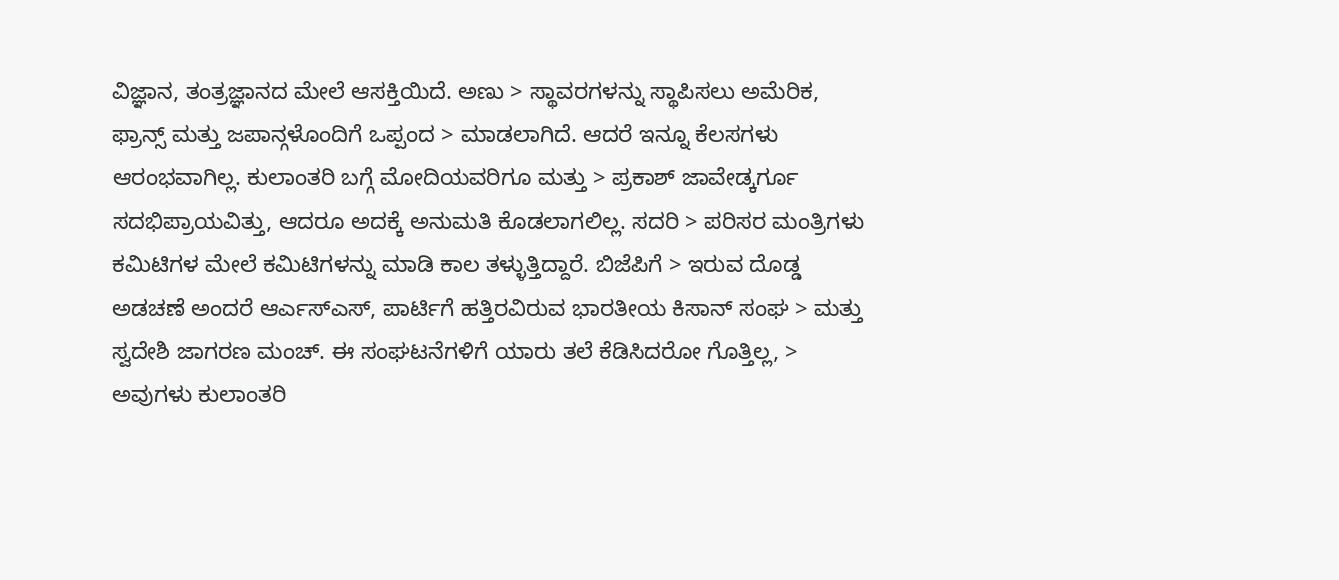ವಿಜ್ಞಾನ, ತಂತ್ರಜ್ಞಾನದ ಮೇಲೆ ಆಸಕ್ತಿಯಿದೆ. ಅಣು > ಸ್ಥಾವರಗಳನ್ನು ಸ್ಥಾಪಿಸಲು ಅಮೆರಿಕ, ಫ್ರಾನ್ಸ್ ಮತ್ತು ಜಪಾನ್ಗಳೊಂದಿಗೆ ಒಪ್ಪಂದ > ಮಾಡಲಾಗಿದೆ. ಆದರೆ ಇನ್ನೂ ಕೆಲಸಗಳು ಆರಂಭವಾಗಿಲ್ಲ. ಕುಲಾಂತರಿ ಬಗ್ಗೆ ಮೋದಿಯವರಿಗೂ ಮತ್ತು > ಪ್ರಕಾಶ್ ಜಾವೇಡ್ಕರ್ಗೂ ಸದಭಿಪ್ರಾಯವಿತ್ತು, ಆದರೂ ಅದಕ್ಕೆ ಅನುಮತಿ ಕೊಡಲಾಗಲಿಲ್ಲ. ಸದರಿ > ಪರಿಸರ ಮಂತ್ರಿಗಳು ಕಮಿಟಿಗಳ ಮೇಲೆ ಕಮಿಟಿಗಳನ್ನು ಮಾಡಿ ಕಾಲ ತಳ್ಳುತ್ತಿದ್ದಾರೆ. ಬಿಜೆಪಿಗೆ > ಇರುವ ದೊಡ್ಡ ಅಡಚಣೆ ಅಂದರೆ ಆರ್ಎಸ್ಎಸ್, ಪಾರ್ಟಿಗೆ ಹತ್ತಿರವಿರುವ ಭಾರತೀಯ ಕಿಸಾನ್ ಸಂಘ > ಮತ್ತು ಸ್ವದೇಶಿ ಜಾಗರಣ ಮಂಚ್. ಈ ಸಂಘಟನೆಗಳಿಗೆ ಯಾರು ತಲೆ ಕೆಡಿಸಿದರೋ ಗೊತ್ತಿಲ್ಲ, > ಅವುಗಳು ಕುಲಾಂತರಿ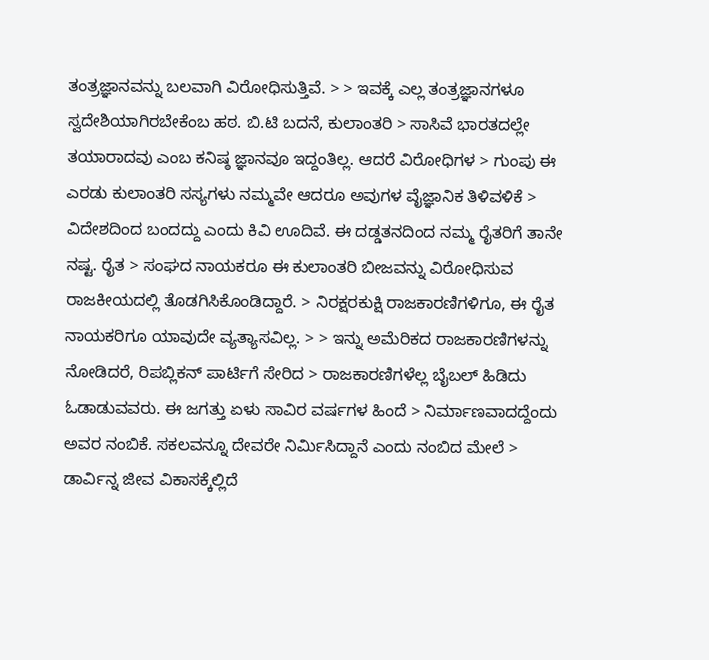ತಂತ್ರಜ್ಞಾನವನ್ನು ಬಲವಾಗಿ ವಿರೋಧಿಸುತ್ತಿವೆ. > > ಇವಕ್ಕೆ ಎಲ್ಲ ತಂತ್ರಜ್ಞಾನಗಳೂ ಸ್ವದೇಶಿಯಾಗಿರಬೇಕೆಂಬ ಹಠ. ಬಿ.ಟಿ ಬದನೆ, ಕುಲಾಂತರಿ > ಸಾಸಿವೆ ಭಾರತದಲ್ಲೇ ತಯಾರಾದವು ಎಂಬ ಕನಿಷ್ಠ ಜ್ಞಾನವೂ ಇದ್ದಂತಿಲ್ಲ. ಆದರೆ ವಿರೋಧಿಗಳ > ಗುಂಪು ಈ ಎರಡು ಕುಲಾಂತರಿ ಸಸ್ಯಗಳು ನಮ್ಮವೇ ಆದರೂ ಅವುಗಳ ವೈಜ್ಞಾನಿಕ ತಿಳಿವಳಿಕೆ > ವಿದೇಶದಿಂದ ಬಂದದ್ದು ಎಂದು ಕಿವಿ ಊದಿವೆ. ಈ ದಡ್ಡತನದಿಂದ ನಮ್ಮ ರೈತರಿಗೆ ತಾನೇ ನಷ್ಟ. ರೈತ > ಸಂಘದ ನಾಯಕರೂ ಈ ಕುಲಾಂತರಿ ಬೀಜವನ್ನು ವಿರೋಧಿಸುವ ರಾಜಕೀಯದಲ್ಲಿ ತೊಡಗಿಸಿಕೊಂಡಿದ್ದಾರೆ. > ನಿರಕ್ಷರಕುಕ್ಷಿ ರಾಜಕಾರಣಿಗಳಿಗೂ, ಈ ರೈತ ನಾಯಕರಿಗೂ ಯಾವುದೇ ವ್ಯತ್ಯಾಸವಿಲ್ಲ. > > ಇನ್ನು ಅಮೆರಿಕದ ರಾಜಕಾರಣಿಗಳನ್ನು ನೋಡಿದರೆ, ರಿಪಬ್ಲಿಕನ್ ಪಾರ್ಟಿಗೆ ಸೇರಿದ > ರಾಜಕಾರಣಿಗಳೆಲ್ಲ ಬೈಬಲ್ ಹಿಡಿದು ಓಡಾಡುವವರು. ಈ ಜಗತ್ತು ಏಳು ಸಾವಿರ ವರ್ಷಗಳ ಹಿಂದೆ > ನಿರ್ಮಾಣವಾದದ್ದೆಂದು ಅವರ ನಂಬಿಕೆ. ಸಕಲವನ್ನೂ ದೇವರೇ ನಿರ್ಮಿಸಿದ್ದಾನೆ ಎಂದು ನಂಬಿದ ಮೇಲೆ > ಡಾರ್ವಿನ್ನ ಜೀವ ವಿಕಾಸಕ್ಕೆಲ್ಲಿದೆ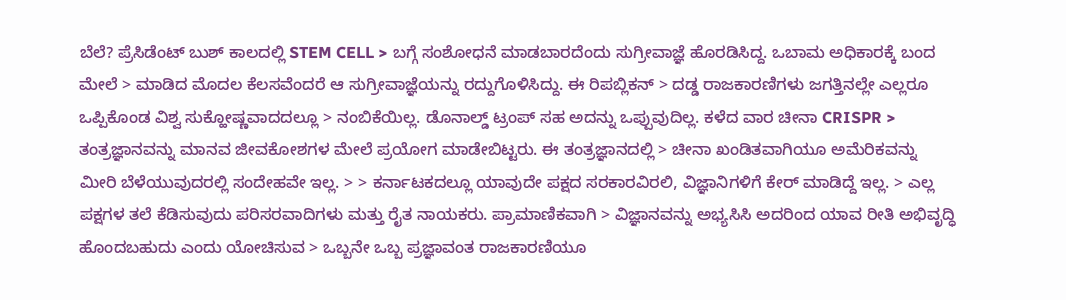ಬೆಲೆ? ಪ್ರೆಸಿಡೆಂಟ್ ಬುಶ್ ಕಾಲದಲ್ಲಿ STEM CELL > ಬಗ್ಗೆ ಸಂಶೋಧನೆ ಮಾಡಬಾರದೆಂದು ಸುಗ್ರೀವಾಜ್ಞೆ ಹೊರಡಿಸಿದ್ದ. ಒಬಾಮ ಅಧಿಕಾರಕ್ಕೆ ಬಂದ ಮೇಲೆ > ಮಾಡಿದ ಮೊದಲ ಕೆಲಸವೆಂದರೆ ಆ ಸುಗ್ರೀವಾಜ್ಞೆಯನ್ನು ರದ್ದುಗೊಳಿಸಿದ್ದು. ಈ ರಿಪಬ್ಲಿಕನ್ > ದಡ್ಡ ರಾಜಕಾರಣಿಗಳು ಜಗತ್ತಿನಲ್ಲೇ ಎಲ್ಲರೂ ಒಪ್ಪಿಕೊಂಡ ವಿಶ್ವ ಸುಕ್ಹೋಷ್ಣವಾದದಲ್ಲೂ > ನಂಬಿಕೆಯಿಲ್ಲ. ಡೊನಾಲ್ಡ್ ಟ್ರಂಪ್ ಸಹ ಅದನ್ನು ಒಪ್ಪುವುದಿಲ್ಲ. ಕಳೆದ ವಾರ ಚೀನಾ CRISPR > ತಂತ್ರಜ್ಞಾನವನ್ನು ಮಾನವ ಜೀವಕೋಶಗಳ ಮೇಲೆ ಪ್ರಯೋಗ ಮಾಡೇಬಿಟ್ಟರು. ಈ ತಂತ್ರಜ್ಞಾನದಲ್ಲಿ > ಚೀನಾ ಖಂಡಿತವಾಗಿಯೂ ಅಮೆರಿಕವನ್ನು ಮೀರಿ ಬೆಳೆಯುವುದರಲ್ಲಿ ಸಂದೇಹವೇ ಇಲ್ಲ. > > ಕರ್ನಾಟಕದಲ್ಲೂ ಯಾವುದೇ ಪಕ್ಷದ ಸರಕಾರವಿರಲಿ, ವಿಜ್ಞಾನಿಗಳಿಗೆ ಕೇರ್ ಮಾಡಿದ್ದೆ ಇಲ್ಲ. > ಎಲ್ಲ ಪಕ್ಷಗಳ ತಲೆ ಕೆಡಿಸುವುದು ಪರಿಸರವಾದಿಗಳು ಮತ್ತು ರೈತ ನಾಯಕರು. ಪ್ರಾಮಾಣಿಕವಾಗಿ > ವಿಜ್ಞಾನವನ್ನು ಅಭ್ಯಸಿಸಿ ಅದರಿಂದ ಯಾವ ರೀತಿ ಅಭಿವೃದ್ಧಿ ಹೊಂದಬಹುದು ಎಂದು ಯೋಚಿಸುವ > ಒಬ್ಬನೇ ಒಬ್ಬ ಪ್ರಜ್ಞಾವಂತ ರಾಜಕಾರಣಿಯೂ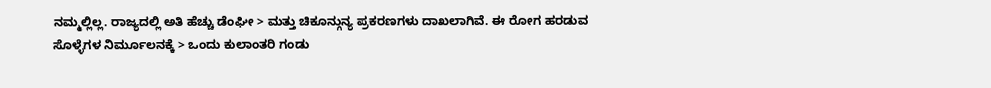ನಮ್ಮಲ್ಲಿಲ್ಲ. ರಾಜ್ಯದಲ್ಲಿ ಅತಿ ಹೆಚ್ಚು ಡೆಂಘೀ > ಮತ್ತು ಚಿಕೂನ್ಗುನ್ಯ ಪ್ರಕರಣಗಳು ದಾಖಲಾಗಿವೆ. ಈ ರೋಗ ಹರಡುವ ಸೊಳ್ಳೆಗಳ ನಿರ್ಮೂಲನಕ್ಕೆ > ಒಂದು ಕುಲಾಂತರಿ ಗಂಡು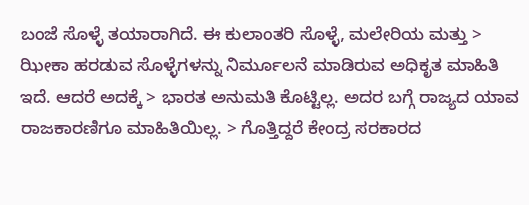ಬಂಜೆ ಸೊಳ್ಳೆ ತಯಾರಾಗಿದೆ. ಈ ಕುಲಾಂತರಿ ಸೊಳ್ಳೆ, ಮಲೇರಿಯ ಮತ್ತು > ಝೀಕಾ ಹರಡುವ ಸೊಳ್ಳೆಗಳನ್ನು ನಿರ್ಮೂಲನೆ ಮಾಡಿರುವ ಅಧಿಕೃತ ಮಾಹಿತಿ ಇದೆ. ಆದರೆ ಅದಕ್ಕೆ > ಭಾರತ ಅನುಮತಿ ಕೊಟ್ಟಿಲ್ಲ. ಅದರ ಬಗ್ಗೆ ರಾಜ್ಯದ ಯಾವ ರಾಜಕಾರಣಿಗೂ ಮಾಹಿತಿಯಿಲ್ಲ. > ಗೊತ್ತಿದ್ದರೆ ಕೇಂದ್ರ ಸರಕಾರದ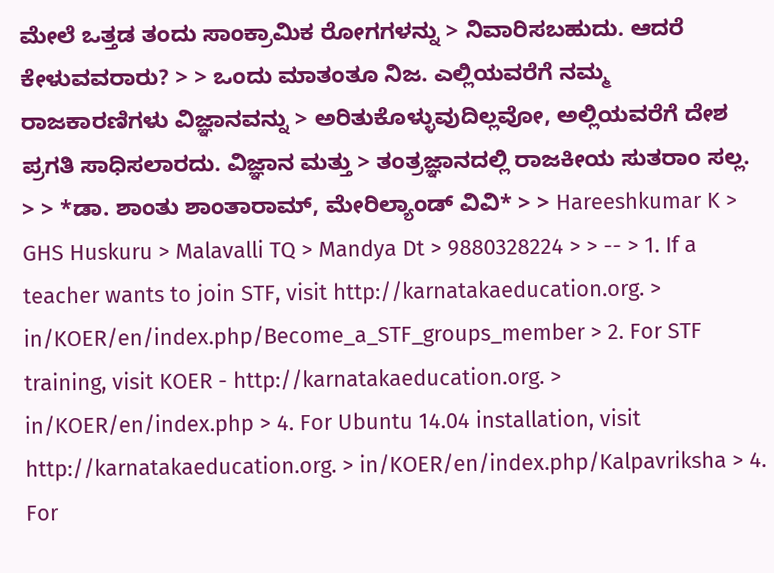ಮೇಲೆ ಒತ್ತಡ ತಂದು ಸಾಂಕ್ರಾಮಿಕ ರೋಗಗಳನ್ನು > ನಿವಾರಿಸಬಹುದು. ಆದರೆ ಕೇಳುವವರಾರು? > > ಒಂದು ಮಾತಂತೂ ನಿಜ. ಎಲ್ಲಿಯವರೆಗೆ ನಮ್ಮ ರಾಜಕಾರಣಿಗಳು ವಿಜ್ಞಾನವನ್ನು > ಅರಿತುಕೊಳ್ಳುವುದಿಲ್ಲವೋ, ಅಲ್ಲಿಯವರೆಗೆ ದೇಶ ಪ್ರಗತಿ ಸಾಧಿಸಲಾರದು. ವಿಜ್ಞಾನ ಮತ್ತು > ತಂತ್ರಜ್ಞಾನದಲ್ಲಿ ರಾಜಕೀಯ ಸುತರಾಂ ಸಲ್ಲ. > > *ಡಾ. ಶಾಂತು ಶಾಂತಾರಾಮ್, ಮೇರಿಲ್ಯಾಂಡ್ ವಿವಿ* > > Hareeshkumar K > GHS Huskuru > Malavalli TQ > Mandya Dt > 9880328224 > > -- > 1. If a teacher wants to join STF, visit http://karnatakaeducation.org. > in/KOER/en/index.php/Become_a_STF_groups_member > 2. For STF training, visit KOER - http://karnatakaeducation.org. > in/KOER/en/index.php > 4. For Ubuntu 14.04 installation, visit http://karnatakaeducation.org. > in/KOER/en/index.php/Kalpavriksha > 4. For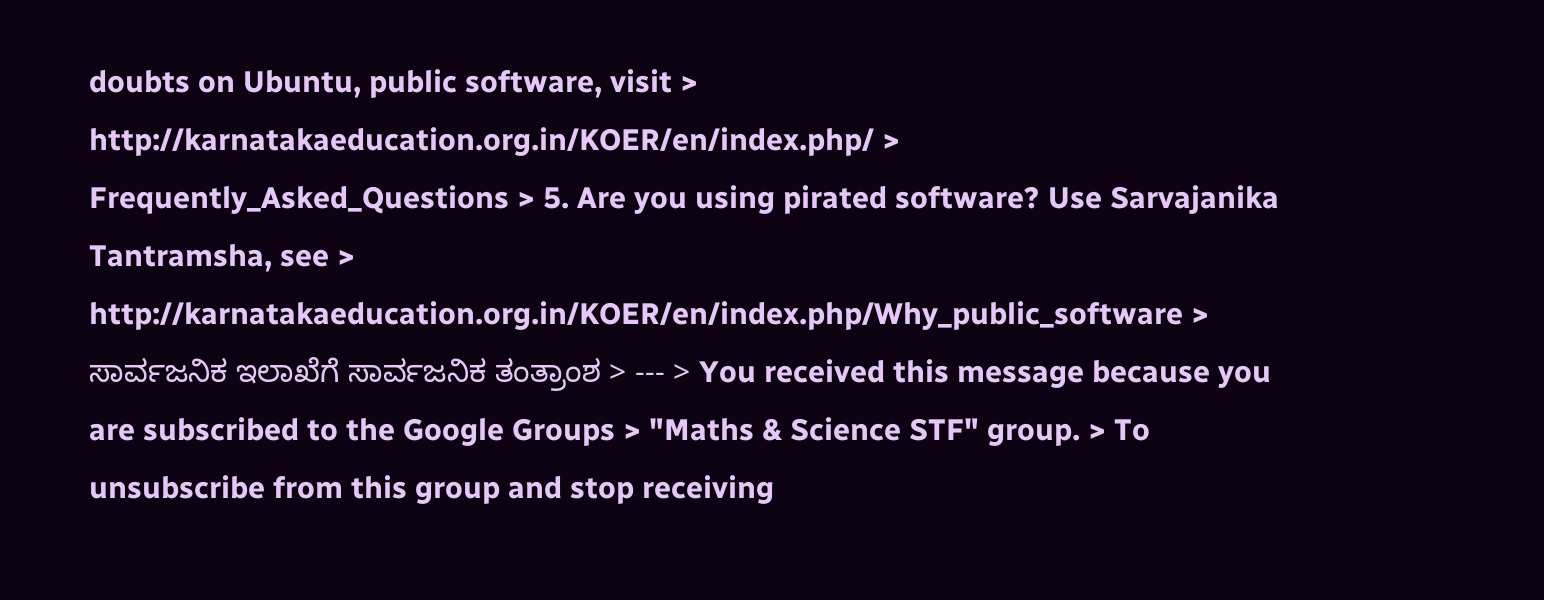doubts on Ubuntu, public software, visit > http://karnatakaeducation.org.in/KOER/en/index.php/ > Frequently_Asked_Questions > 5. Are you using pirated software? Use Sarvajanika Tantramsha, see > http://karnatakaeducation.org.in/KOER/en/index.php/Why_public_software > ಸಾರ್ವಜನಿಕ ಇಲಾಖೆಗೆ ಸಾರ್ವಜನಿಕ ತಂತ್ರಾಂಶ > --- > You received this message because you are subscribed to the Google Groups > "Maths & Science STF" group. > To unsubscribe from this group and stop receiving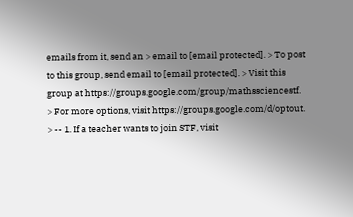emails from it, send an > email to [email protected]. > To post to this group, send email to [email protected]. > Visit this group at https://groups.google.com/group/mathssciencestf. > For more options, visit https://groups.google.com/d/optout. > -- 1. If a teacher wants to join STF, visit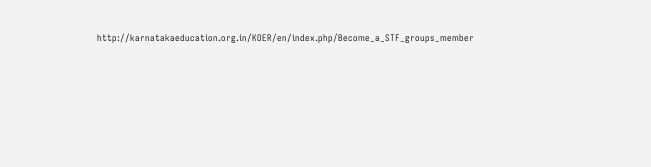http://karnatakaeducation.org.in/KOER/en/index.php/Become_a_STF_groups_member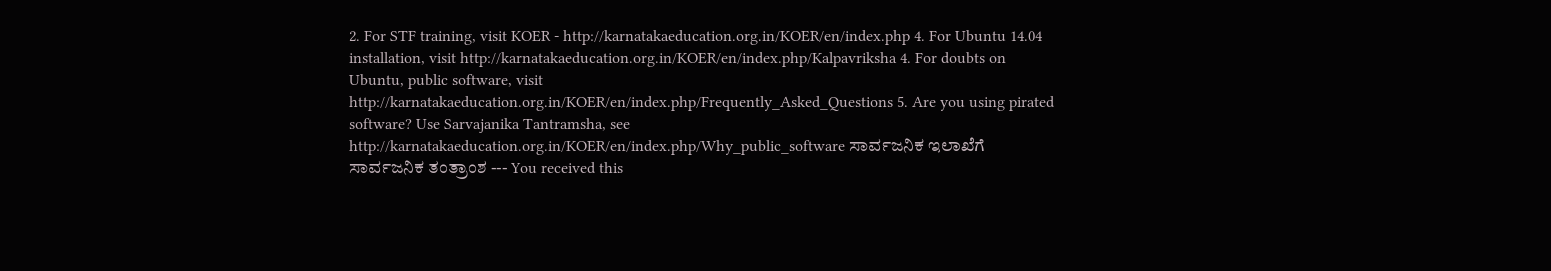2. For STF training, visit KOER - http://karnatakaeducation.org.in/KOER/en/index.php 4. For Ubuntu 14.04 installation, visit http://karnatakaeducation.org.in/KOER/en/index.php/Kalpavriksha 4. For doubts on Ubuntu, public software, visit http://karnatakaeducation.org.in/KOER/en/index.php/Frequently_Asked_Questions 5. Are you using pirated software? Use Sarvajanika Tantramsha, see http://karnatakaeducation.org.in/KOER/en/index.php/Why_public_software ಸಾರ್ವಜನಿಕ ಇಲಾಖೆಗೆ ಸಾರ್ವಜನಿಕ ತಂತ್ರಾಂಶ --- You received this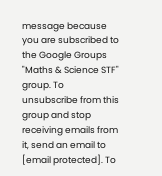message because you are subscribed to the Google Groups "Maths & Science STF" group. To unsubscribe from this group and stop receiving emails from it, send an email to [email protected]. To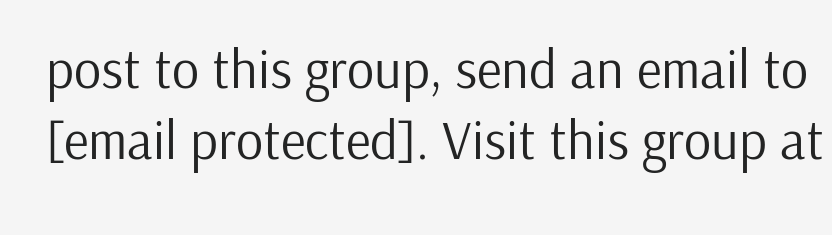post to this group, send an email to [email protected]. Visit this group at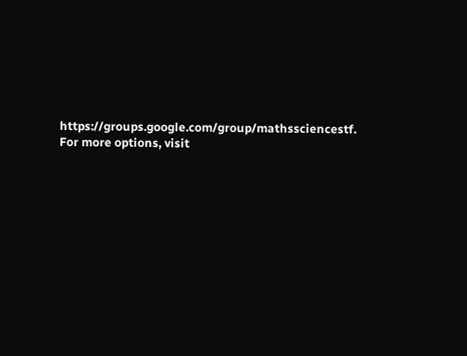https://groups.google.com/group/mathssciencestf. For more options, visit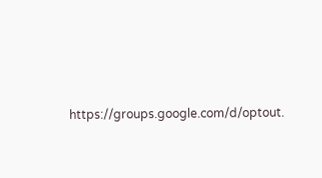https://groups.google.com/d/optout.